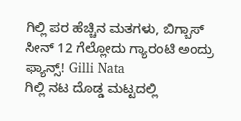ಗಿಲ್ಲಿ ಪರ ಹೆಚ್ಚಿನ ಮತಗಳು, ಬಿಗ್ಬಾಸ್ ಸೀನ್ 12 ಗೆಲ್ಲೋದು ಗ್ಯಾರಂಟಿ ಅಂದ್ರು ಫ್ಯಾನ್ಸ್! Gilli Nata
ಗಿಲ್ಲಿ ನಟ ದೊಡ್ಡ ಮಟ್ಟದಲ್ಲಿ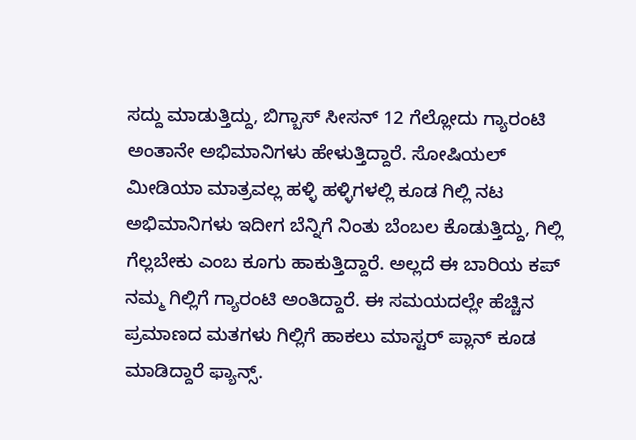ಸದ್ದು ಮಾಡುತ್ತಿದ್ದು, ಬಿಗ್ಬಾಸ್ ಸೀಸನ್ 12 ಗೆಲ್ಲೋದು ಗ್ಯಾರಂಟಿ ಅಂತಾನೇ ಅಭಿಮಾನಿಗಳು ಹೇಳುತ್ತಿದ್ದಾರೆ. ಸೋಷಿಯಲ್ ಮೀಡಿಯಾ ಮಾತ್ರವಲ್ಲ ಹಳ್ಳಿ ಹಳ್ಳಿಗಳಲ್ಲಿ ಕೂಡ ಗಿಲ್ಲಿ ನಟ ಅಭಿಮಾನಿಗಳು ಇದೀಗ ಬೆನ್ನಿಗೆ ನಿಂತು ಬೆಂಬಲ ಕೊಡುತ್ತಿದ್ದು, ಗಿಲ್ಲಿ ಗೆಲ್ಲಬೇಕು ಎಂಬ ಕೂಗು ಹಾಕುತ್ತಿದ್ದಾರೆ. ಅಲ್ಲದೆ ಈ ಬಾರಿಯ ಕಪ್ ನಮ್ಮ ಗಿಲ್ಲಿಗೆ ಗ್ಯಾರಂಟಿ ಅಂತಿದ್ದಾರೆ. ಈ ಸಮಯದಲ್ಲೇ ಹೆಚ್ಚಿನ ಪ್ರಮಾಣದ ಮತಗಳು ಗಿಲ್ಲಿಗೆ ಹಾಕಲು ಮಾಸ್ಟರ್ ಪ್ಲಾನ್ ಕೂಡ ಮಾಡಿದ್ದಾರೆ ಫ್ಯಾನ್ಸ್.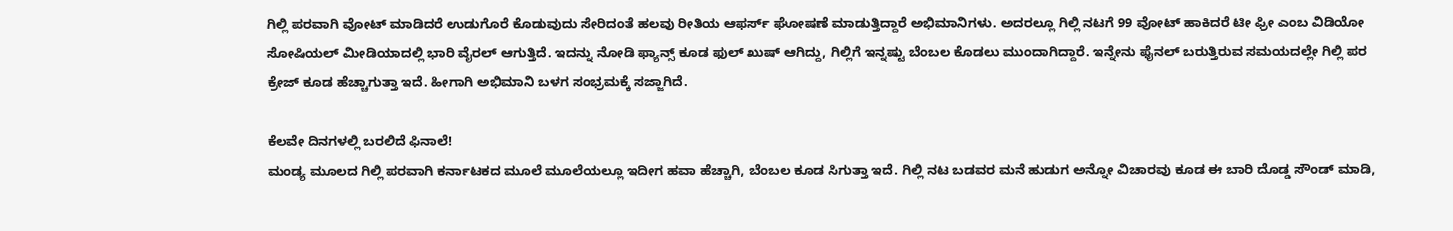ಗಿಲ್ಲಿ ಪರವಾಗಿ ವೋಟ್ ಮಾಡಿದರೆ ಉಡುಗೊರೆ ಕೊಡುವುದು ಸೇರಿದಂತೆ ಹಲವು ರೀತಿಯ ಆಫರ್ಸ್ ಘೋಷಣೆ ಮಾಡುತ್ತಿದ್ದಾರೆ ಅಭಿಮಾನಿಗಳು. ಅದರಲ್ಲೂ ಗಿಲ್ಲಿ ನಟಗೆ 99 ವೋಟ್ ಹಾಕಿದರೆ ಟೀ ಫ್ರೀ ಎಂಬ ವಿಡಿಯೋ ಸೋಷಿಯಲ್ ಮೀಡಿಯಾದಲ್ಲಿ ಭಾರಿ ವೈರಲ್ ಆಗುತ್ತಿದೆ. ಇದನ್ನು ನೋಡಿ ಫ್ಯಾನ್ಸ್ ಕೂಡ ಫುಲ್ ಖುಷ್ ಆಗಿದ್ದು, ಗಿಲ್ಲಿಗೆ ಇನ್ನಷ್ಟು ಬೆಂಬಲ ಕೊಡಲು ಮುಂದಾಗಿದ್ದಾರೆ. ಇನ್ನೇನು ಫೈನಲ್ ಬರುತ್ತಿರುವ ಸಮಯದಲ್ಲೇ ಗಿಲ್ಲಿ ಪರ ಕ್ರೇಜ್ ಕೂಡ ಹೆಚ್ಚಾಗುತ್ತಾ ಇದೆ. ಹೀಗಾಗಿ ಅಭಿಮಾನಿ ಬಳಗ ಸಂಭ್ರಮಕ್ಕೆ ಸಜ್ಜಾಗಿದೆ.

ಕೆಲವೇ ದಿನಗಳಲ್ಲಿ ಬರಲಿದೆ ಫಿನಾಲೆ!
ಮಂಡ್ಯ ಮೂಲದ ಗಿಲ್ಲಿ ಪರವಾಗಿ ಕರ್ನಾಟಕದ ಮೂಲೆ ಮೂಲೆಯಲ್ಲೂ ಇದೀಗ ಹವಾ ಹೆಚ್ಚಾಗಿ, ಬೆಂಬಲ ಕೂಡ ಸಿಗುತ್ತಾ ಇದೆ. ಗಿಲ್ಲಿ ನಟ ಬಡವರ ಮನೆ ಹುಡುಗ ಅನ್ನೋ ವಿಚಾರವು ಕೂಡ ಈ ಬಾರಿ ದೊಡ್ಡ ಸೌಂಡ್ ಮಾಡಿ,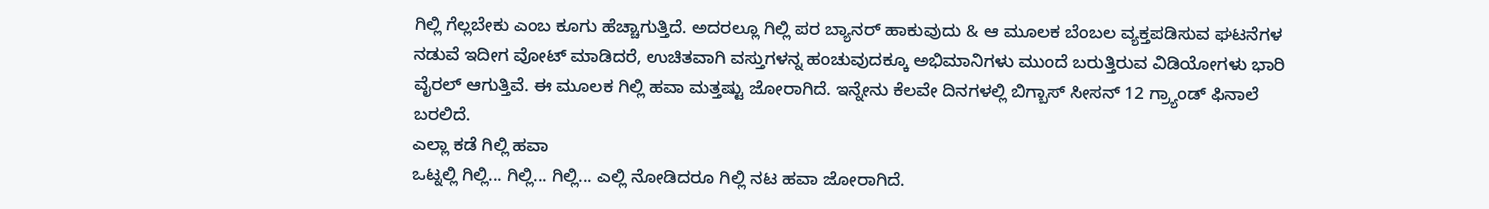ಗಿಲ್ಲಿ ಗೆಲ್ಲಬೇಕು ಎಂಬ ಕೂಗು ಹೆಚ್ಚಾಗುತ್ತಿದೆ. ಅದರಲ್ಲೂ ಗಿಲ್ಲಿ ಪರ ಬ್ಯಾನರ್ ಹಾಕುವುದು & ಆ ಮೂಲಕ ಬೆಂಬಲ ವ್ಯಕ್ತಪಡಿಸುವ ಘಟನೆಗಳ ನಡುವೆ ಇದೀಗ ವೋಟ್ ಮಾಡಿದರೆ, ಉಚಿತವಾಗಿ ವಸ್ತುಗಳನ್ನ ಹಂಚುವುದಕ್ಕೂ ಅಭಿಮಾನಿಗಳು ಮುಂದೆ ಬರುತ್ತಿರುವ ವಿಡಿಯೋಗಳು ಭಾರಿ ವೈರಲ್ ಆಗುತ್ತಿವೆ. ಈ ಮೂಲಕ ಗಿಲ್ಲಿ ಹವಾ ಮತ್ತಷ್ಟು ಜೋರಾಗಿದೆ. ಇನ್ನೇನು ಕೆಲವೇ ದಿನಗಳಲ್ಲಿ ಬಿಗ್ಬಾಸ್ ಸೀಸನ್ 12 ಗ್ರ್ಯಾಂಡ್ ಫಿನಾಲೆ ಬರಲಿದೆ.
ಎಲ್ಲಾ ಕಡೆ ಗಿಲ್ಲಿ ಹವಾ
ಒಟ್ನಲ್ಲಿ ಗಿಲ್ಲಿ... ಗಿಲ್ಲಿ... ಗಿಲ್ಲಿ... ಎಲ್ಲಿ ನೋಡಿದರೂ ಗಿಲ್ಲಿ ನಟ ಹವಾ ಜೋರಾಗಿದೆ.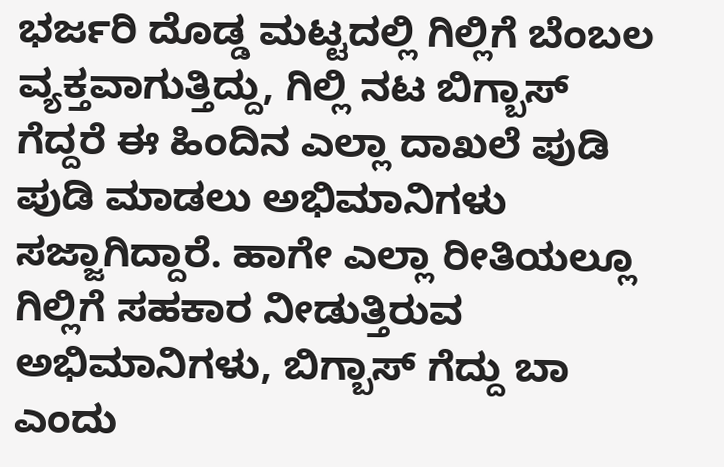ಭರ್ಜರಿ ದೊಡ್ಡ ಮಟ್ಟದಲ್ಲಿ ಗಿಲ್ಲಿಗೆ ಬೆಂಬಲ ವ್ಯಕ್ತವಾಗುತ್ತಿದ್ದು, ಗಿಲ್ಲಿ ನಟ ಬಿಗ್ಬಾಸ್ ಗೆದ್ದರೆ ಈ ಹಿಂದಿನ ಎಲ್ಲಾ ದಾಖಲೆ ಪುಡಿ ಪುಡಿ ಮಾಡಲು ಅಭಿಮಾನಿಗಳು ಸಜ್ಜಾಗಿದ್ದಾರೆ. ಹಾಗೇ ಎಲ್ಲಾ ರೀತಿಯಲ್ಲೂ ಗಿಲ್ಲಿಗೆ ಸಹಕಾರ ನೀಡುತ್ತಿರುವ ಅಭಿಮಾನಿಗಳು, ಬಿಗ್ಬಾಸ್ ಗೆದ್ದು ಬಾ ಎಂದು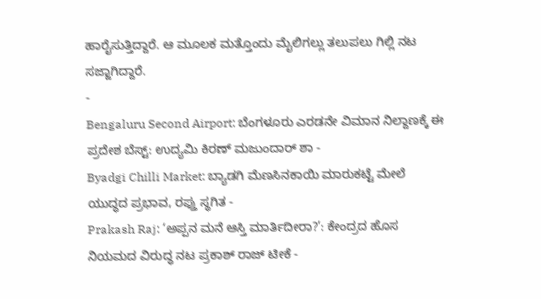ಹಾರೈಸುತ್ತಿದ್ದಾರೆ. ಆ ಮೂಲಕ ಮತ್ತೊಂದು ಮೈಲಿಗಲ್ಲು ತಲುಪಲು ಗಿಲ್ಲಿ ನಟ ಸಜ್ಜಾಗಿದ್ದಾರೆ.
-
Bengaluru Second Airport: ಬೆಂಗಳೂರು ಎರಡನೇ ವಿಮಾನ ನಿಲ್ದಾಣಕ್ಕೆ ಈ ಪ್ರದೇಶ ಬೆಸ್ಟ್: ಉದ್ಯಮಿ ಕಿರಣ್ ಮಜುಂದಾರ್ ಶಾ -
Byadgi Chilli Market: ಬ್ಯಾಡಗಿ ಮೆಣಸಿನಕಾಯಿ ಮಾರುಕಟ್ಟೆ ಮೇಲೆ ಯುದ್ಧದ ಪ್ರಭಾವ, ರಫ್ತು ಸ್ಥಗಿತ -
Prakash Raj: ‘ಅಪ್ಪನ ಮನೆ ಆಸ್ತಿ ಮಾರ್ತಿದೀರಾ?’: ಕೇಂದ್ರದ ಹೊಸ ನಿಯಮದ ವಿರುದ್ಧ ನಟ ಪ್ರಕಾಶ್ ರಾಜ್ ಟೀಕೆ -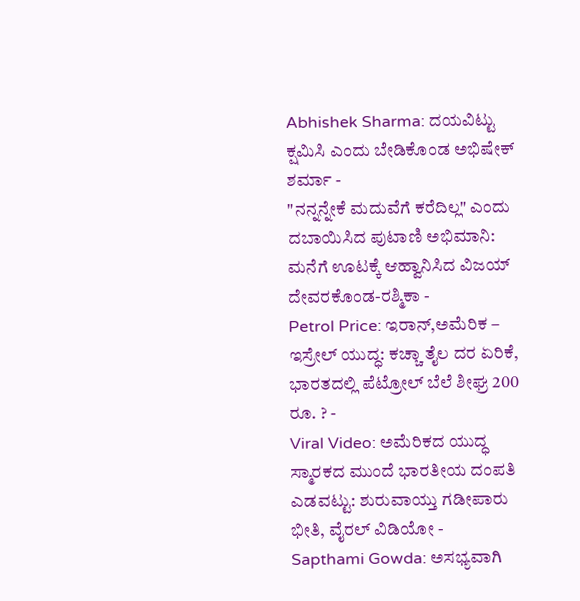Abhishek Sharma: ದಯವಿಟ್ಟು ಕ್ಷಮಿಸಿ ಎಂದು ಬೇಡಿಕೊಂಡ ಅಭಿಷೇಕ್ ಶರ್ಮಾ -
"ನನ್ನನ್ನೇಕೆ ಮದುವೆಗೆ ಕರೆದಿಲ್ಲ" ಎಂದು ದಬಾಯಿಸಿದ ಪುಟಾಣಿ ಅಭಿಮಾನಿ: ಮನೆಗೆ ಊಟಕ್ಕೆ ಆಹ್ವಾನಿಸಿದ ವಿಜಯ್ ದೇವರಕೊಂಡ-ರಶ್ಮಿಕಾ -
Petrol Price: ಇರಾನ್,ಅಮೆರಿಕ – ಇಸ್ರೇಲ್ ಯುದ್ಧ: ಕಚ್ಚಾ ತೈಲ ದರ ಏರಿಕೆ, ಭಾರತದಲ್ಲಿ ಪೆಟ್ರೋಲ್ ಬೆಲೆ ಶೀಘ್ರ 200 ರೂ. ? -
Viral Video: ಅಮೆರಿಕದ ಯುದ್ಧ ಸ್ಮಾರಕದ ಮುಂದೆ ಭಾರತೀಯ ದಂಪತಿ ಎಡವಟ್ಟು: ಶುರುವಾಯ್ತು ಗಡೀಪಾರು ಭೀತಿ, ವೈರಲ್ ವಿಡಿಯೋ -
Sapthami Gowda: ಅಸಭ್ಯವಾಗಿ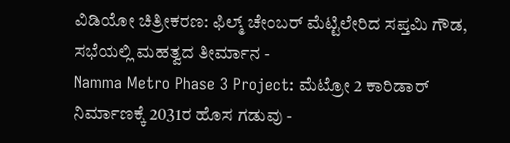ವಿಡಿಯೋ ಚಿತ್ರೀಕರಣ: ಫಿಲ್ಮ್ ಚೇಂಬರ್ ಮೆಟ್ಟಿಲೇರಿದ ಸಪ್ತಮಿ ಗೌಡ, ಸಭೆಯಲ್ಲಿ ಮಹತ್ವದ ತೀರ್ಮಾನ -
Namma Metro Phase 3 Project: ಮೆಟ್ರೋ 2 ಕಾರಿಡಾರ್ ನಿರ್ಮಾಣಕ್ಕೆ 2031ರ ಹೊಸ ಗಡುವು -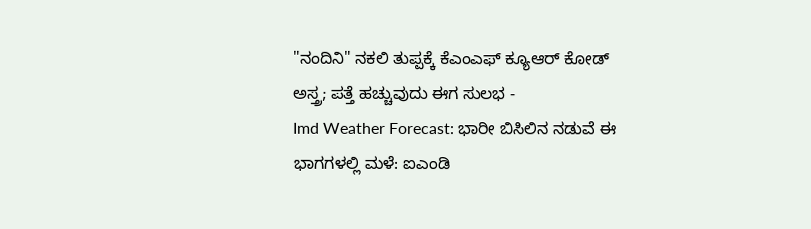"ನಂದಿನಿ" ನಕಲಿ ತುಪ್ಪಕ್ಕೆ ಕೆಎಂಎಫ್ ಕ್ಯೂಆರ್ ಕೋಡ್ ಅಸ್ತ್ರ; ಪತ್ತೆ ಹಚ್ಚುವುದು ಈಗ ಸುಲಭ -
Imd Weather Forecast: ಭಾರೀ ಬಿಸಿಲಿನ ನಡುವೆ ಈ ಭಾಗಗಳಲ್ಲಿ ಮಳೆ: ಐಎಂಡಿ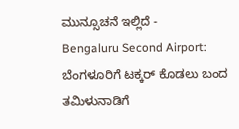ಮುನ್ಸೂಚನೆ ಇಲ್ಲಿದೆ -
Bengaluru Second Airport: ಬೆಂಗಳೂರಿಗೆ ಟಕ್ಕರ್ ಕೊಡಲು ಬಂದ ತಮಿಳುನಾಡಿಗೆ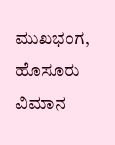ಮುಖಭಂಗ, ಹೊಸೂರು ವಿಮಾನ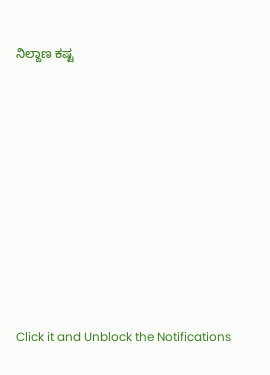ನಿಲ್ದಾಣ ಕಷ್ಟ












Click it and Unblock the Notifications